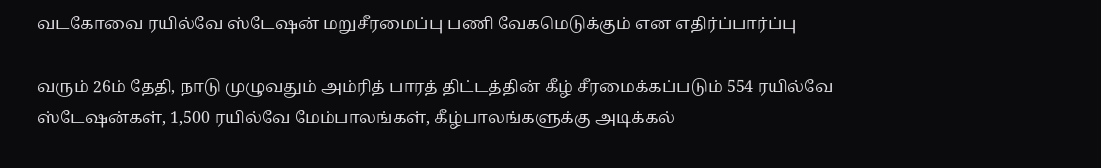வடகோவை ரயில்வே ஸ்டேஷன் மறுசீரமைப்பு பணி வேகமெடுக்கும் என எதிர்ப்பார்ப்பு

வரும் 26ம் தேதி, நாடு முழுவதும் அம்ரித் பாரத் திட்டத்தின் கீழ் சீரமைக்கப்படும் 554 ரயில்வே ஸ்டேஷன்கள், 1,500 ரயில்வே மேம்பாலங்கள், கீழ்பாலங்களுக்கு அடிக்கல்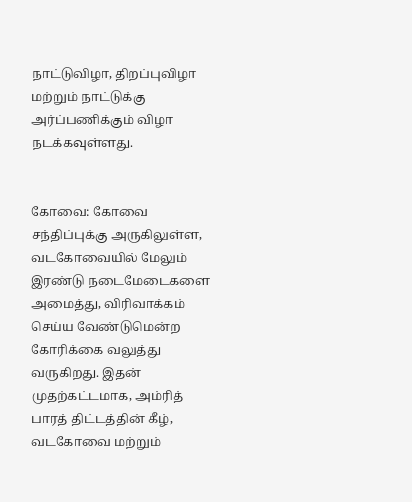நாட்டுவிழா, திறப்புவிழா மற்றும் நாட்டுக்கு அர்ப்பணிக்கும் விழா நடக்கவுள்ளது.


கோவை: கோவை சந்திப்புக்கு அருகிலுள்ள, வடகோவையில் மேலும் இரண்டு நடைமேடைகளை அமைத்து, விரிவாக்கம் செய்ய வேண்டுமென்ற கோரிக்கை வலுத்து வருகிறது. இதன் முதற்கட்டமாக, அம்ரித் பாரத் திட்டத்தின் கீழ், வடகோவை மற்றும்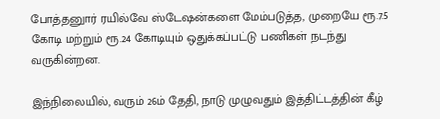போத்தனுார் ரயில்வே ஸ்டேஷன்களை மேம்படுத்த, முறையே ரூ.7.5 கோடி மற்றும் ரூ.24 கோடியும் ஒதுக்கப்பட்டு பணிகள் நடந்து வருகின்றன.

இந்நிலையில், வரும் 26ம் தேதி, நாடு முழுவதும் இத்திட்டத்தின் கீழ்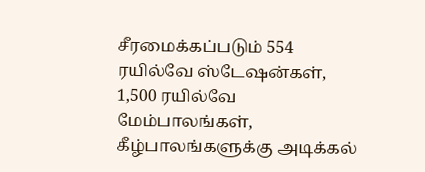சீரமைக்கப்படும் 554 ரயில்வே ஸ்டேஷன்கள், 1,500 ரயில்வே மேம்பாலங்கள், கீழ்பாலங்களுக்கு அடிக்கல்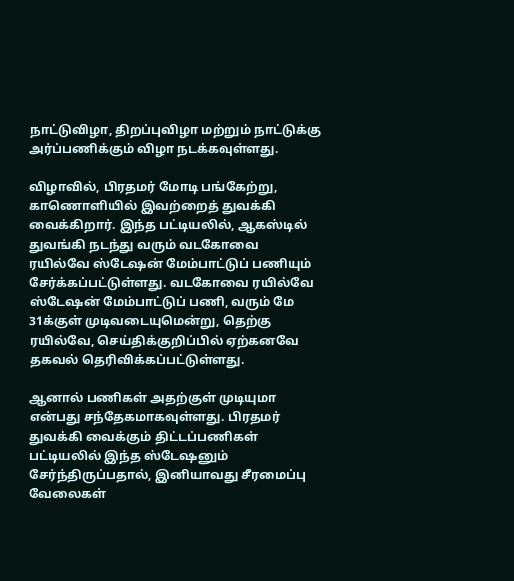நாட்டுவிழா, திறப்புவிழா மற்றும் நாட்டுக்கு அர்ப்பணிக்கும் விழா நடக்கவுள்ளது.

விழாவில், பிரதமர் மோடி பங்கேற்று, காணொளியில் இவற்றைத் துவக்கி வைக்கிறார். இந்த பட்டியலில், ஆகஸ்டில் துவங்கி நடந்து வரும் வடகோவை ரயில்வே ஸ்டேஷன் மேம்பாட்டுப் பணியும் சேர்க்கப்பட்டுள்ளது. வடகோவை ரயில்வே ஸ்டேஷன் மேம்பாட்டுப் பணி, வரும் மே 31க்குள் முடிவடையுமென்று, தெற்கு ரயில்வே, செய்திக்குறிப்பில் ஏற்கனவே தகவல் தெரிவிக்கப்பட்டுள்ளது.

ஆனால் பணிகள் அதற்குள் முடியுமா என்பது சந்தேகமாகவுள்ளது. பிரதமர் துவக்கி வைக்கும் திட்டப்பணிகள் பட்டியலில் இந்த ஸ்டேஷனும் சேர்ந்திருப்பதால், இனியாவது சீரமைப்பு வேலைகள்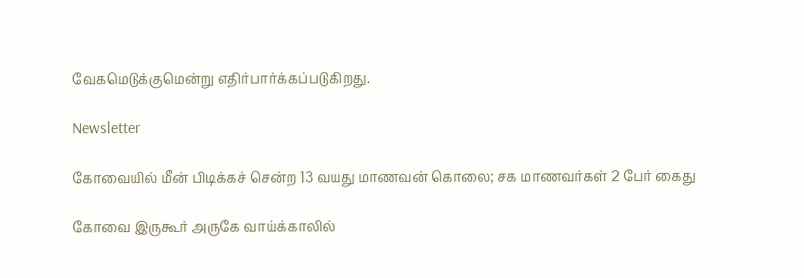வேகமெடுக்குமென்று எதிர்பார்க்கப்படுகிறது.

Newsletter

கோவையில் மீன் பிடிக்கச் சென்ற 13 வயது மாணவன் கொலை; சக மாணவர்கள் 2 பேர் கைது

கோவை இருகூர் அருகே வாய்க்காலில்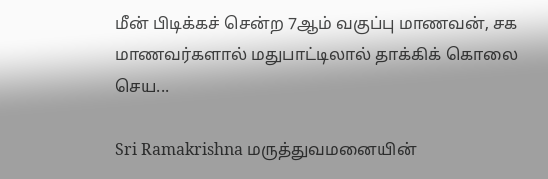மீன் பிடிக்கச் சென்ற 7ஆம் வகுப்பு மாணவன், சக மாணவர்களால் மதுபாட்டிலால் தாக்கிக் கொலை செய...

Sri Ramakrishna மருத்துவமனையின்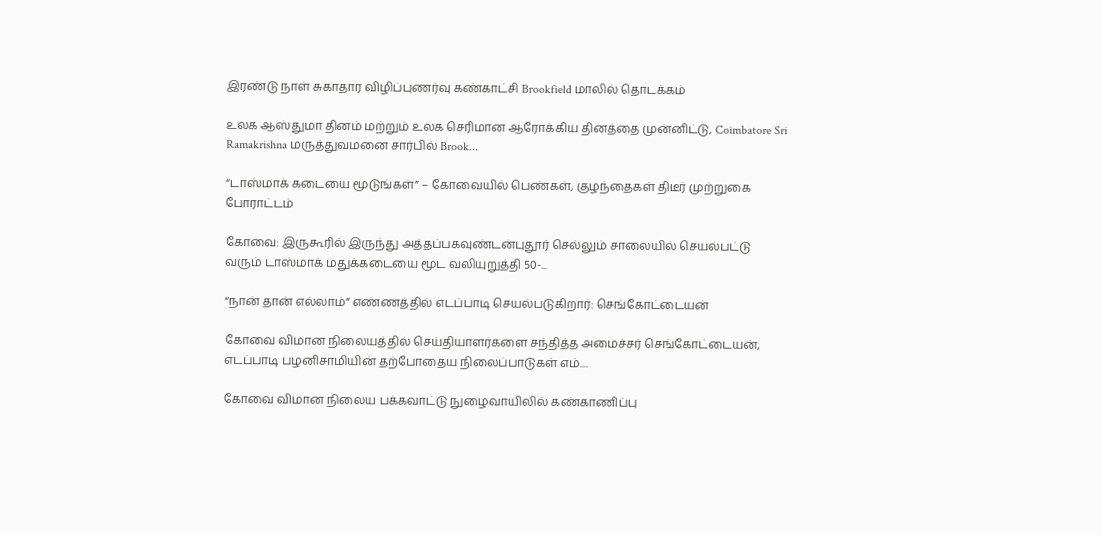இரண்டு நாள் சுகாதார விழிப்புணர்வு கண்காட்சி Brookfield மாலில் தொடக்கம்

உலக ஆஸ்துமா தினம் மற்றும் உலக செரிமான ஆரோக்கிய தினத்தை முன்னிட்டு, Coimbatore Sri Ramakrishna மருத்துவமனை சார்பில் Brook...

“டாஸ்மாக் கடையை மூடுங்கள்” – கோவையில் பெண்கள், குழந்தைகள் திடீர் முற்றுகை போராட்டம்

கோவை: இருகூரில் இருந்து அத்தப்பகவுண்டன்புதூர் செல்லும் சாலையில் செயல்பட்டு வரும் டாஸ்மாக் மதுக்கடையை மூட வலியுறுத்தி 50-...

“நான் தான் எல்லாம்” எண்ணத்தில் எடப்பாடி செயல்படுகிறார்: செங்கோட்டையன்

கோவை விமான நிலையத்தில் செய்தியாளர்களை சந்தித்த அமைச்சர் செங்கோட்டையன், எடப்பாடி பழனிசாமியின் தற்போதைய நிலைப்பாடுகள் எம்....

கோவை விமான நிலைய பக்கவாட்டு நுழைவாயிலில் கண்காணிப்பு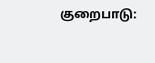குறைபாடு: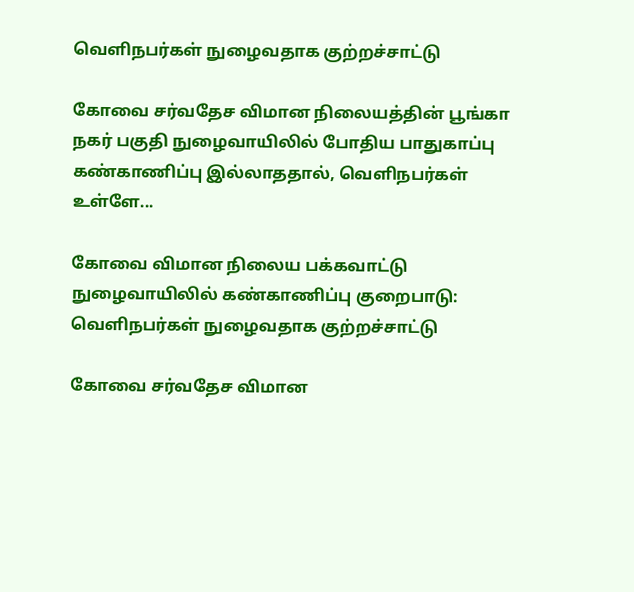வெளிநபர்கள் நுழைவதாக குற்றச்சாட்டு

கோவை சர்வதேச விமான நிலையத்தின் பூங்கா நகர் பகுதி நுழைவாயிலில் போதிய பாதுகாப்பு கண்காணிப்பு இல்லாததால், வெளிநபர்கள் உள்ளே...

கோவை விமான நிலைய பக்கவாட்டு நுழைவாயிலில் கண்காணிப்பு குறைபாடு: வெளிநபர்கள் நுழைவதாக குற்றச்சாட்டு

கோவை சர்வதேச விமான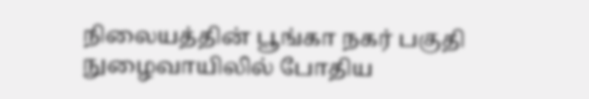நிலையத்தின் பூங்கா நகர் பகுதி நுழைவாயிலில் போதிய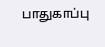பாதுகாப்பு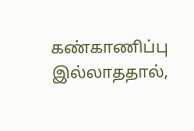கண்காணிப்பு இல்லாததால்,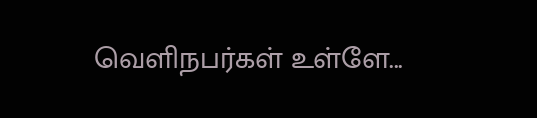வெளிநபர்கள் உள்ளே...